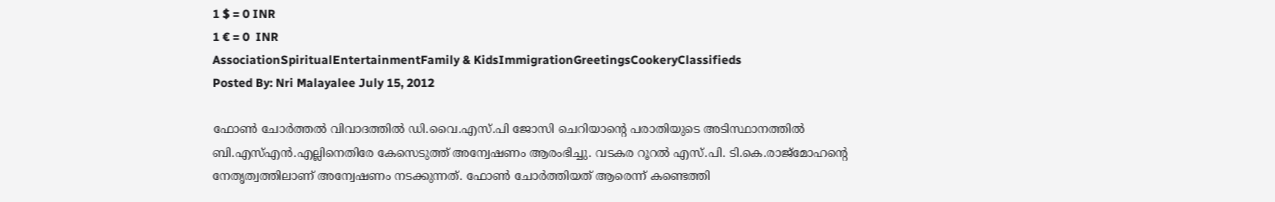1 $ = 0 INR
1 € = 0  INR
AssociationSpiritualEntertainmentFamily & KidsImmigrationGreetingsCookeryClassifieds
Posted By: Nri Malayalee July 15, 2012

ഫോണ്‍ ചോര്‍ത്തല്‍ വിവാദത്തില്‍ ഡി.വൈ.എസ്.പി ജോസി ചെറിയാന്റെ പരാതിയുടെ അടിസ്ഥാനത്തില്‍ ബി.എസ്എന്‍.എല്ലിനെതിരേ കേസെടുത്ത് അന്വേഷണം ആരംഭിച്ചു. വടകര റൂറല്‍ എസ്.പി. ടി.കെ.രാജ്‌മോഹന്റെ നേതൃത്വത്തിലാണ് അന്വേഷണം നടക്കുന്നത്. ഫോണ്‍ ചോര്‍ത്തിയത് ആരെന്ന് കണ്ടെത്തി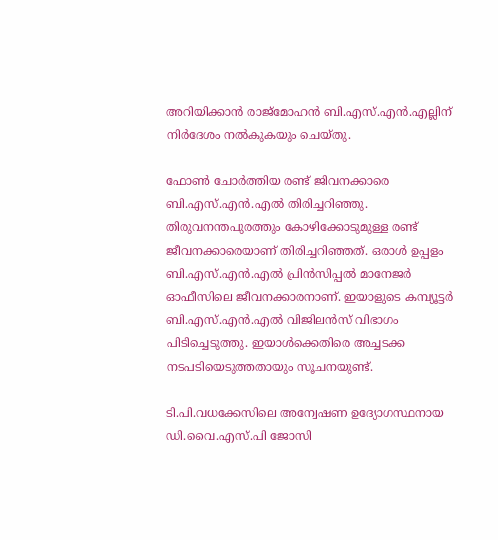അറിയിക്കാന്‍ രാജ്‌മോഹന്‍ ബി.എസ്.എന്‍.എല്ലിന് നിര്‍ദേശം നല്‍കുകയും ചെയ്തു.

ഫോണ്‍ ചോര്‍ത്തിയ രണ്ട് ജിവനക്കാരെ ബി.എസ്.എന്‍.എല്‍ തിരിച്ചറിഞ്ഞു. തിരുവനന്തപുരത്തും കോഴിക്കോടുമുള്ള രണ്ട് ജീവനക്കാരെയാണ് തിരിച്ചറിഞ്ഞത്. ഒരാള്‍ ഉപ്പളം ബി.എസ്.എന്‍.എല്‍ പ്രിന്‍സിപ്പല്‍ മാനേജര്‍ ഓഫീസിലെ ജീവനക്കാരനാണ്. ഇയാളുടെ കമ്പ്യൂട്ടര്‍ ബി.എസ്.എന്‍.എല്‍ വിജിലന്‍സ് വിഭാഗം പിടിച്ചെടുത്തു. ഇയാള്‍ക്കെതിരെ അച്ചടക്ക നടപടിയെടുത്തതായും സൂചനയുണ്ട്.

ടി.പി.വധക്കേസിലെ അന്വേഷണ ഉദ്യോഗസ്ഥനായ ഡി.വൈ.എസ്.പി ജോസി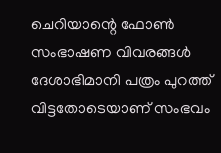ചെറിയാന്റെ ഫോണ്‍ സംഭാഷണ വിവരങ്ങള്‍ ദേശാഭിമാനി പത്രം പുറത്ത് വിട്ടതോടെയാണ് സംഭവം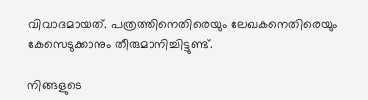വിവാദമായത്. പത്രത്തിനെതിരെയും ലേഖകനെതിരെയും കേസെടുക്കാനും തീരുമാനിച്ചിട്ടുണ്ട്.

നിങ്ങളുടെ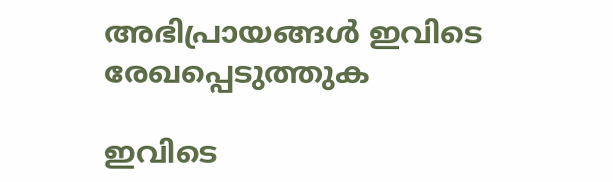അഭിപ്രായങ്ങള്‍ ഇവിടെ രേഖപ്പെടുത്തുക

ഇവിടെ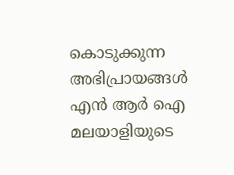കൊടുക്കുന്ന അഭിപ്രായങ്ങള്‍ എന്‍ ആര്‍ ഐ മലയാളിയുടെ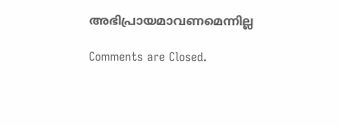അഭിപ്രായമാവണമെന്നില്ല

Comments are Closed.